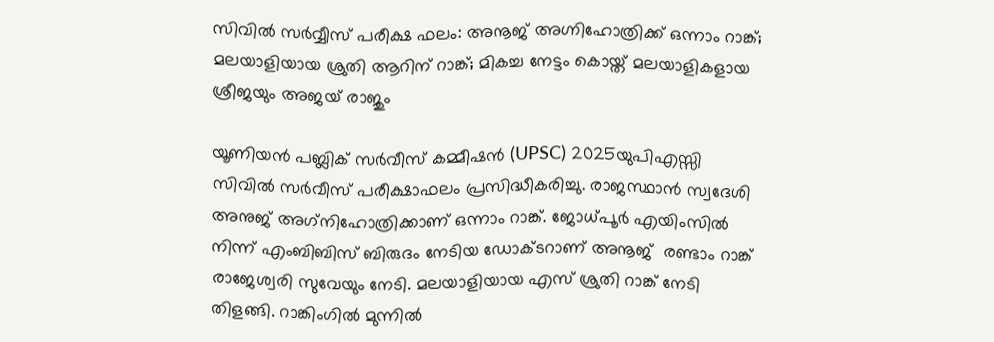സിവില്‍ സര്‍വ്വീസ് പരീക്ഷ ഫലം: അനൂജ് അഗ്നിഹോത്രിക്ക് ഒന്നാം റാങ്ക്; മലയാളിയായ ശ്രുതി ആറിന് റാങ്ക്; മികച്ച നേട്ടം കൊയ്ത് മലയാളികളായ ശ്രീജയും അജയ് രാജും

യൂണിയന്‍ പബ്ലിക് സര്‍വീസ് കമ്മീഷന്‍ (UPSC) 2025യുപിഎസ്സി സിവില്‍ സര്‍വീസ് പരീക്ഷാഫലം പ്രസിദ്ധീകരിച്ചു. രാജസ്ഥാന്‍ സ്വദേശി അനുജ് അഗ്‌നിഹോത്രിക്കാണ് ഒന്നാം റാങ്ക്. ജോധ്പൂര്‍ എയിംസില്‍ നിന്ന് എംബിബിസ് ബിരുദം നേടിയ ഡോക്ടറാണ് അനൂജ്  രണ്ടാം റാങ്ക് രാജേശ്വരി സുവേയും നേടി. മലയാളിയായ എസ് ശ്രുതി റാങ്ക് നേടി തിളങ്ങി. റാങ്കിംഗില്‍ മുന്നില്‍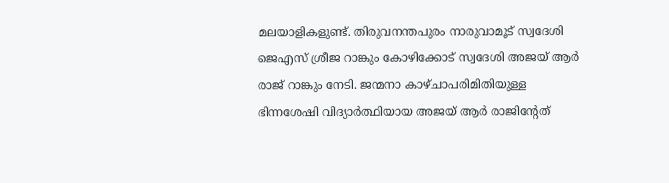മലയാളികളുണ്ട്. തിരുവനന്തപുരം നാരുവാമൂട് സ്വദേശി ജെഎസ് ശ്രീജ റാങ്കും കോഴിക്കോട് സ്വദേശി അജയ് ആര്‍ രാജ് റാങ്കും നേടി. ജന്മനാ കാഴ്ചാപരിമിതിയുള്ള ഭിന്നശേഷി വിദ്യാര്‍ത്ഥിയായ അജയ് ആര്‍ രാജിന്റേത്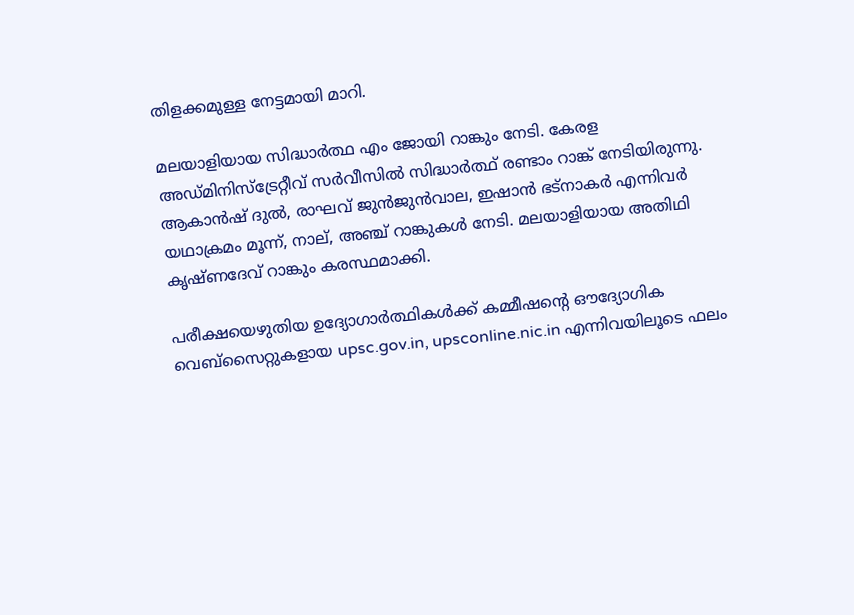തിളക്കമുള്ള നേട്ടമായി മാറി.

മലയാളിയായ സിദ്ധാര്‍ത്ഥ എം ജോയി റാങ്കും നേടി. കേരള അഡ്മിനിസ്‌ട്രേറ്റീവ് സര്‍വീസില്‍ സിദ്ധാര്‍ത്ഥ് രണ്ടാം റാങ്ക് നേടിയിരുന്നു. ആകാന്‍ഷ് ദുല്‍, രാഘവ് ജുന്‍ജുന്‍വാല, ഇഷാന്‍ ഭട്‌നാകര്‍ എന്നിവര്‍ യഥാക്രമം മൂന്ന്, നാല്, അഞ്ച് റാങ്കുകള്‍ നേടി. മലയാളിയായ അതിഥി കൃഷ്ണദേവ് റാങ്കും കരസ്ഥമാക്കി.

പരീക്ഷയെഴുതിയ ഉദ്യോഗാര്‍ത്ഥികള്‍ക്ക് കമ്മീഷന്റെ ഔദ്യോഗിക വെബ്‌സൈറ്റുകളായ upsc.gov.in, upsconline.nic.in എന്നിവയിലൂടെ ഫലം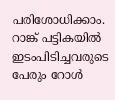പരിശോധിക്കാം. റാങ്ക് പട്ടികയില്‍ ഇടംപിടിച്ചവരുടെ പേരും റോള്‍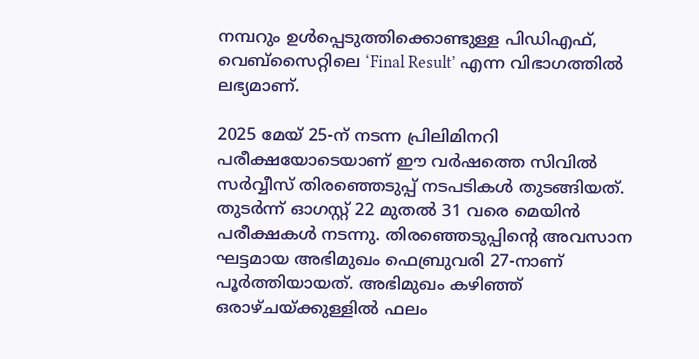നമ്പറും ഉള്‍പ്പെടുത്തിക്കൊണ്ടുള്ള പിഡിഎഫ്, വെബ്‌സൈറ്റിലെ ‘Final Result’ എന്ന വിഭാഗത്തില്‍ ലഭ്യമാണ്.

2025 മേയ് 25-ന് നടന്ന പ്രിലിമിനറി പരീക്ഷയോടെയാണ് ഈ വര്‍ഷത്തെ സിവില്‍ സര്‍വ്വീസ് തിരഞ്ഞെടുപ്പ് നടപടികള്‍ തുടങ്ങിയത്. തുടര്‍ന്ന് ഓഗസ്റ്റ് 22 മുതല്‍ 31 വരെ മെയിന്‍ പരീക്ഷകള്‍ നടന്നു. തിരഞ്ഞെടുപ്പിന്റെ അവസാന ഘട്ടമായ അഭിമുഖം ഫെബ്രുവരി 27-നാണ് പൂര്‍ത്തിയായത്. അഭിമുഖം കഴിഞ്ഞ് ഒരാഴ്ചയ്ക്കുള്ളില്‍ ഫലം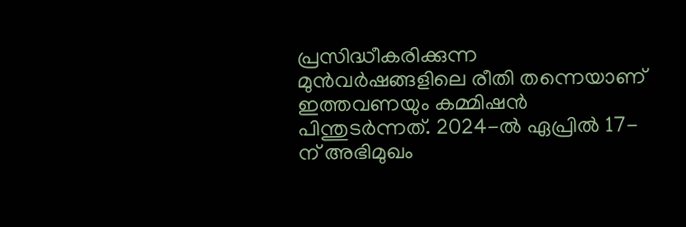പ്രസിദ്ധീകരിക്കുന്ന മുന്‍വര്‍ഷങ്ങളിലെ രീതി തന്നെയാണ് ഇത്തവണയും കമ്മിഷന്‍ പിന്തുടര്‍ന്നത്. 2024-ല്‍ ഏപ്രില്‍ 17-ന് അഭിമുഖം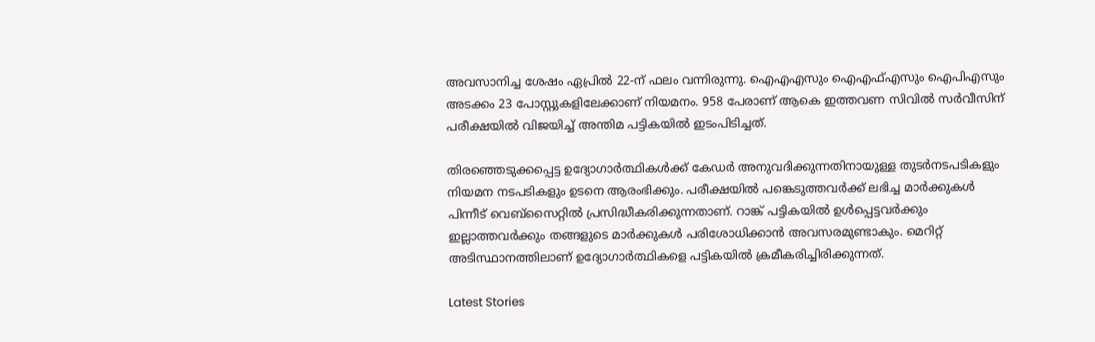അവസാനിച്ച ശേഷം ഏപ്രില്‍ 22-ന് ഫലം വന്നിരുന്നു. ഐഎഎസും ഐഎഫ്എസും ഐപിഎസും അടക്കം 23 പോസ്റ്റുകളിലേക്കാണ് നിയമനം. 958 പേരാണ് ആകെ ഇത്തവണ സിവില്‍ സര്‍വീസിന് പരീക്ഷയില്‍ വിജയിച്ച് അന്തിമ പട്ടികയില്‍ ഇടംപിടിച്ചത്.

തിരഞ്ഞെടുക്കപ്പെട്ട ഉദ്യോഗാര്‍ത്ഥികള്‍ക്ക് കേഡര്‍ അനുവദിക്കുന്നതിനായുള്ള തുടര്‍നടപടികളും നിയമന നടപടികളും ഉടനെ ആരംഭിക്കും. പരീക്ഷയില്‍ പങ്കെടുത്തവര്‍ക്ക് ലഭിച്ച മാര്‍ക്കുകള്‍ പിന്നീട് വെബ്‌സൈറ്റില്‍ പ്രസിദ്ധീകരിക്കുന്നതാണ്. റാങ്ക് പട്ടികയില്‍ ഉള്‍പ്പെട്ടവര്‍ക്കും ഇല്ലാത്തവര്‍ക്കും തങ്ങളുടെ മാര്‍ക്കുകള്‍ പരിശോധിക്കാന്‍ അവസരമുണ്ടാകും. മെറിറ്റ് അടിസ്ഥാനത്തിലാണ് ഉദ്യോഗാര്‍ത്ഥികളെ പട്ടികയില്‍ ക്രമീകരിച്ചിരിക്കുന്നത്.

Latest Stories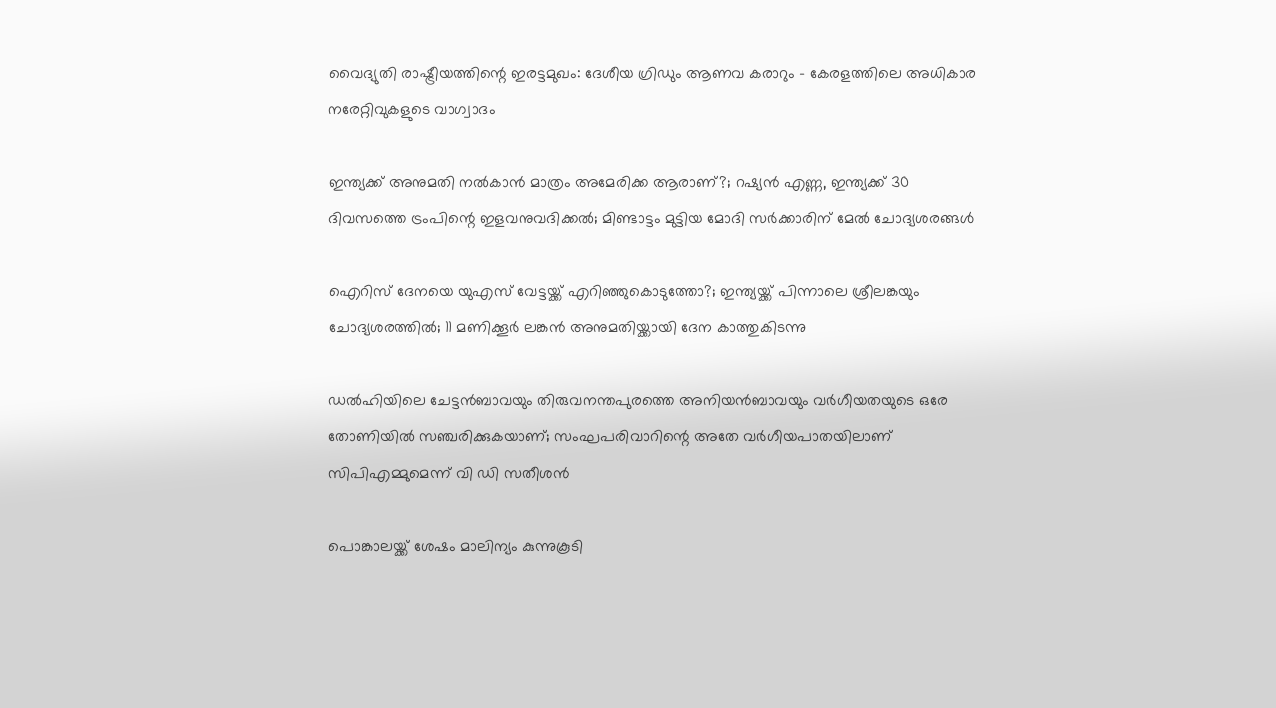വൈദ്യുതി രാഷ്ട്രീയത്തിന്റെ ഇരട്ടമുഖം: ദേശീയ ഗ്രിഡും ആണവ കരാറും – കേരളത്തിലെ അധികാര നരേറ്റിവുകളുടെ വാഗ്വാദം

ഇന്ത്യക്ക് അനുമതി നല്‍കാന്‍ മാത്രം അമേരിക്ക ആരാണ്?; റഷ്യന്‍ എണ്ണ, ഇന്ത്യക്ക് 30 ദിവസത്തെ ട്രംപിന്റെ ഇളവനുവദിക്കല്‍; മിണ്ടാട്ടം മുട്ടിയ മോദി സര്‍ക്കാരിന് മേല്‍ ചോദ്യശരങ്ങള്‍

ഐറിസ് ദേനയെ യുഎസ് വേട്ടയ്ക്ക് എറിഞ്ഞുകൊടുത്തോ?; ഇന്ത്യയ്ക്ക് പിന്നാലെ ശ്രീലങ്കയും ചോദ്യശരത്തില്‍; 11 മണിക്കൂര്‍ ലങ്കന്‍ അനുമതിയ്ക്കായി ദേന കാത്തുകിടന്നു

ഡല്‍ഹിയിലെ ചേട്ടന്‍ബാവയും തിരുവനന്തപുരത്തെ അനിയന്‍ബാവയും വര്‍ഗീയതയുടെ ഒരേ തോണിയില്‍ സഞ്ചരിക്കുകയാണ്; സംഘപരിവാറിന്റെ അതേ വര്‍ഗീയപാതയിലാണ് സിപിഎമ്മുമെന്ന് വി ഡി സതീശന്‍

പൊങ്കാലയ്ക്ക് ശേഷം മാലിന്യം കുന്നുകൂടി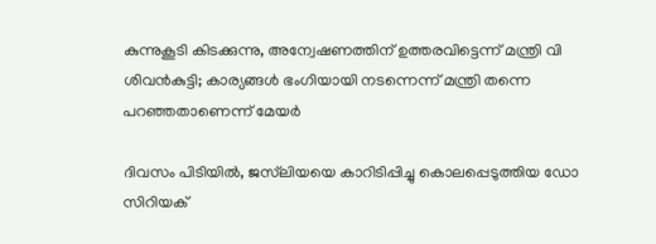കുന്നുകൂടി കിടക്കുന്നു, അന്വേഷണത്തിന് ഉത്തരവിട്ടെന്ന് മന്ത്രി വി ശിവന്‍കുട്ടി; കാര്യങ്ങള്‍ ഭംഗിയായി നടന്നെന്ന് മന്ത്രി തന്നെ പറഞ്ഞതാണെന്ന് മേയര്‍

ദിവസം പിടിയില്‍, ജസ്‌ലിയയെ കാറിടിപ്പിച്ചു കൊലപ്പെടുത്തിയ ഡോ സിറിയക്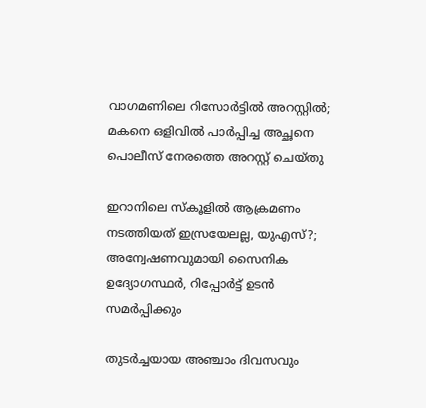വാഗമണിലെ റിസോര്‍ട്ടില്‍ അറസ്റ്റില്‍; മകനെ ഒളിവില്‍ പാര്‍പ്പിച്ച അച്ഛനെ പൊലീസ് നേരത്തെ അറസ്റ്റ് ചെയ്തു

ഇറാനിലെ സ്‌കൂളില്‍ ആക്രമണം നടത്തിയത് ഇസ്രയേലല്ല, യുഎസ്?; അന്വേഷണവുമായി സൈനിക ഉദ്യോഗസ്ഥര്‍, റിപ്പോര്‍ട്ട് ഉടന്‍ സമര്‍പ്പിക്കും

തുടര്‍ച്ചയായ അഞ്ചാം ദിവസവും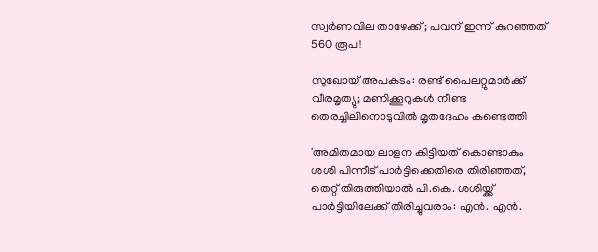സ്വര്‍ണവില താഴേക്ക്; പവന് ഇന്ന് കുറഞ്ഞത് 560 രൂപ!

സുഖോയ് അപകടം: രണ്ട് പൈലറ്റുമാർക്ക് വീരമൃത്യു; മണിക്കൂറുകൾ നീണ്ട തെരച്ചിലിനൊടുവിൽ മൃതദേഹം കണ്ടെത്തി

'അമിതമായ ലാളന കിട്ടിയത് കൊണ്ടാകും ശശി പിന്നീട് പാർട്ടിക്കെതിരെ തിരിഞ്ഞത്, തെറ്റ് തിരുത്തിയാൽ പി.കെ. ശശിയ്ക്ക് പാർട്ടിയിലേക്ക് തിരിച്ചുവരാം: എൻ. എൻ.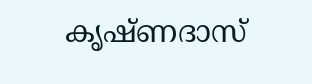കൃഷ്ണദാസ്